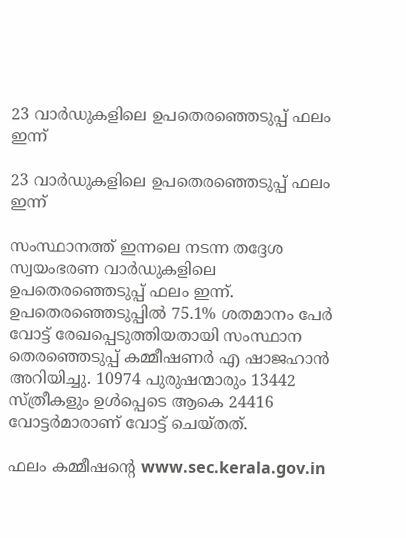23 വാര്‍ഡുകളിലെ ഉപതെരഞ്ഞെടുപ്പ് ഫലം ഇന്ന്

23 വാര്‍ഡുകളിലെ ഉപതെരഞ്ഞെടുപ്പ് ഫലം ഇന്ന്

സംസ്ഥാനത്ത് ഇന്നലെ നടന്ന തദ്ദേശ സ്വയംഭരണ വാര്‍ഡുകളിലെ ഉപതെരഞ്ഞെടുപ്പ് ഫലം ഇന്ന്. ഉപതെരഞ്ഞെടുപ്പില്‍ 75.1% ശതമാനം പേര്‍ വോട്ട് രേഖപ്പെടുത്തിയതായി സംസ്ഥാന തെരഞ്ഞെടുപ്പ് കമ്മീഷണര്‍ എ ഷാജഹാന്‍ അറിയിച്ചു. 10974 പുരുഷന്മാരും 13442 സ്ത്രീകളും ഉള്‍പ്പെടെ ആകെ 24416 വോട്ടര്‍മാരാണ് വോട്ട് ചെയ്തത്.

ഫലം കമ്മീഷന്റെ www.sec.kerala.gov.in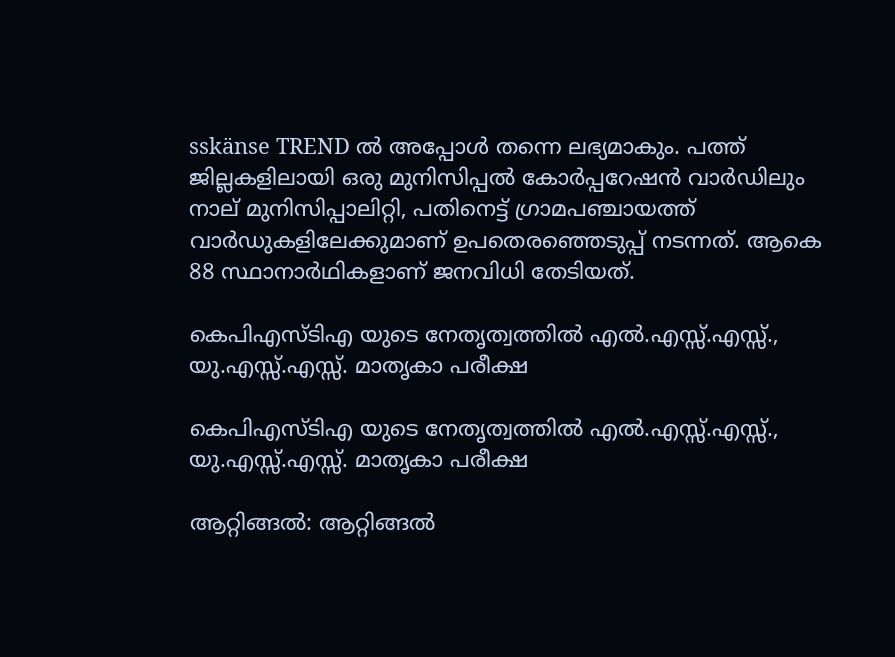sskänse TREND ല്‍ അപ്പോള്‍ തന്നെ ലഭ്യമാകും. പത്ത് ജില്ലകളിലായി ഒരു മുനിസിപ്പല്‍ കോര്‍പ്പറേഷന്‍ വാര്‍ഡിലും നാല് മുനിസിപ്പാലിറ്റി, പതിനെട്ട് ഗ്രാമപഞ്ചായത്ത് വാര്‍ഡുകളിലേക്കുമാണ് ഉപതെരഞ്ഞെടുപ്പ് നടന്നത്. ആകെ 88 സ്ഥാനാര്‍ഥികളാണ് ജനവിധി തേടിയത്.

കെപിഎസ്ടിഎ യുടെ നേതൃത്വത്തിൽ എൽ.എസ്സ്.എസ്സ്., യു.എസ്സ്.എസ്സ്. മാതൃകാ പരീക്ഷ

കെപിഎസ്ടിഎ യുടെ നേതൃത്വത്തിൽ എൽ.എസ്സ്.എസ്സ്., യു.എസ്സ്.എസ്സ്. മാതൃകാ പരീക്ഷ

ആറ്റിങ്ങൽ: ആറ്റിങ്ങൽ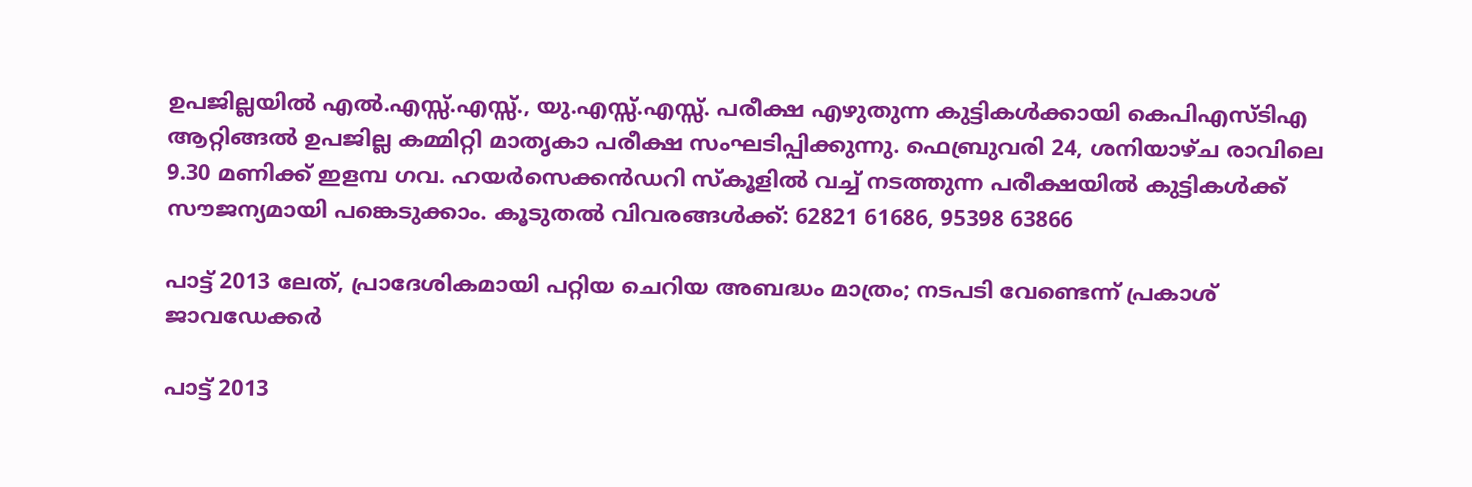ഉപജില്ലയിൽ എൽ.എസ്സ്.എസ്സ്., യു.എസ്സ്.എസ്സ്. പരീക്ഷ എഴുതുന്ന കുട്ടികൾക്കായി കെപിഎസ്ടിഎ ആറ്റിങ്ങൽ ഉപജില്ല കമ്മിറ്റി മാതൃകാ പരീക്ഷ സംഘടിപ്പിക്കുന്നു. ഫെബ്രുവരി 24, ശനിയാഴ്ച രാവിലെ 9.30 മണിക്ക് ഇളമ്പ ഗവ. ഹയർസെക്കൻഡറി സ്കൂളിൽ വച്ച് നടത്തുന്ന പരീക്ഷയിൽ കുട്ടികൾക്ക് സൗജന്യമായി പങ്കെടുക്കാം. കൂടുതൽ വിവരങ്ങൾക്ക്: 62821 61686, 95398 63866

പാട്ട് 2013 ലേത്, പ്രാദേശികമായി പറ്റിയ ചെറിയ അബദ്ധം മാത്രം; നടപടി വേണ്ടെന്ന് പ്രകാശ് ജാവഡേക്കര്‍

പാട്ട് 2013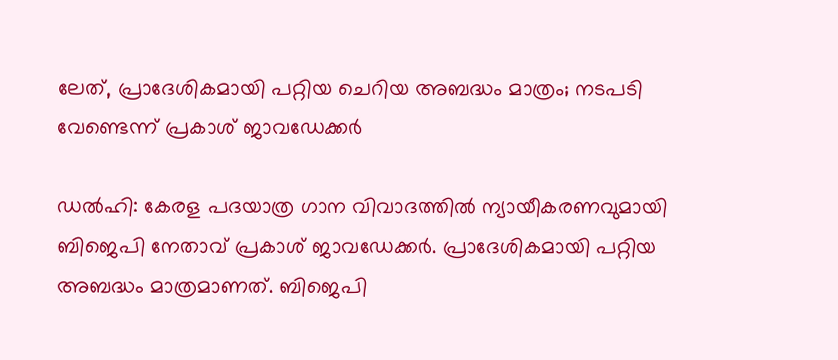ലേത്, പ്രാദേശികമായി പറ്റിയ ചെറിയ അബദ്ധം മാത്രം; നടപടി വേണ്ടെന്ന് പ്രകാശ് ജാവഡേക്കര്‍

ഡല്‍ഹി: കേരള പദയാത്ര ഗാന വിവാദത്തില്‍ ന്യായീകരണവുമായി ബിജെപി നേതാവ് പ്രകാശ് ജാവഡേക്കര്‍. പ്രാദേശികമായി പറ്റിയ അബദ്ധം മാത്രമാണത്. ബിജെപി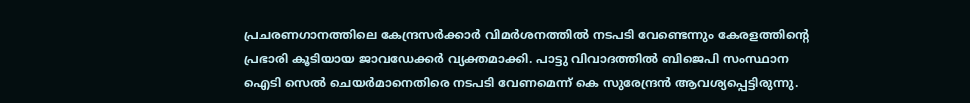പ്രചരണഗാനത്തിലെ കേന്ദ്രസര്‍ക്കാര്‍ വിമര്‍ശനത്തില്‍ നടപടി വേണ്ടെന്നും കേരളത്തിന്റെ പ്രഭാരി കൂടിയായ ജാവഡേക്കര്‍ വ്യക്തമാക്കി. പാട്ടു വിവാദത്തില്‍ ബിജെപി സംസ്ഥാന ഐടി സെല്‍ ചെയര്‍മാനെതിരെ നടപടി വേണമെന്ന് കെ സുരേന്ദ്രന്‍ ആവശ്യപ്പെട്ടിരുന്നു.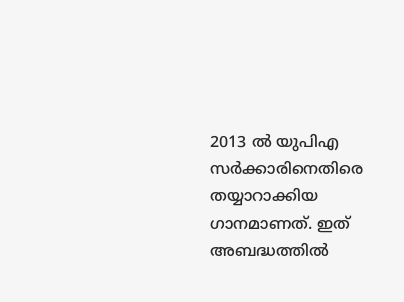2013 ല്‍ യുപിഎ സര്‍ക്കാരിനെതിരെ തയ്യാറാക്കിയ ഗാനമാണത്. ഇത് അബദ്ധത്തില്‍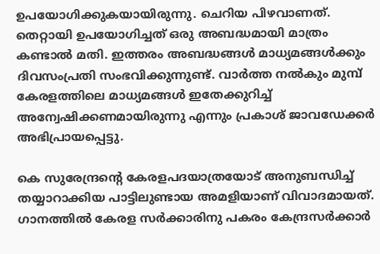ഉപയോഗിക്കുകയായിരുന്നു. ചെറിയ പിഴവാണത്. തെറ്റായി ഉപയോഗിച്ചത് ഒരു അബദ്ധമായി മാത്രം കണ്ടാല്‍ മതി. ഇത്തരം അബദ്ധങ്ങള്‍ മാധ്യമങ്ങള്‍ക്കും ദിവസംപ്രതി സംഭവിക്കുന്നുണ്ട്. വാര്‍ത്ത നല്‍കും മുമ്പ് കേരളത്തിലെ മാധ്യമങ്ങള്‍ ഇതേക്കുറിച്ച് അന്വേഷിക്കണമായിരുന്നു എന്നും പ്രകാശ് ജാവഡേക്കര്‍ അഭിപ്രായപ്പെട്ടു.

കെ സുരേന്ദ്രന്റെ കേരളപദയാത്രയോട് അനുബന്ധിച്ച് തയ്യാറാക്കിയ പാട്ടിലുണ്ടായ അമളിയാണ് വിവാദമായത്. ഗാനത്തില്‍ കേരള സര്‍ക്കാരിനു പകരം കേന്ദ്രസര്‍ക്കാര്‍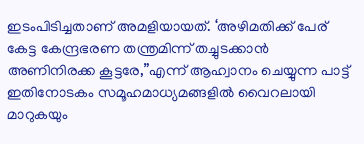ഇടംപിടിച്ചതാണ് അമളിയായത്. ‘അഴിമതിക്ക് പേര് കേട്ട കേന്ദ്രഭരണ തന്ത്രമിന്ന് തച്ചുടക്കാന്‍ അണിനിരക്ക കൂട്ടരേ,”എന്ന് ആഹ്വാനം ചെയ്യുന്ന പാട്ട് ഇതിനോടകം സമൂഹമാധ്യമങ്ങളില്‍ വൈറലായി മാറുകയും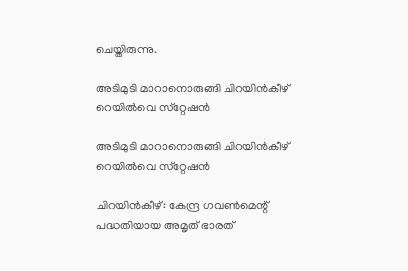ചെയ്തിരുന്നു.

അടിമുടി മാറാനൊരുങ്ങി ചിറയിന്‍കീഴ് റെയില്‍വെ സ്‌റ്റേഷന്‍

അടിമുടി മാറാനൊരുങ്ങി ചിറയിന്‍കീഴ് റെയില്‍വെ സ്‌റ്റേഷന്‍

ചിറയിന്‍കീഴ്: കേന്ദ്ര ഗവണ്‍മെന്റ് പദ്ധതിയായ അമൃത് ഭാരത്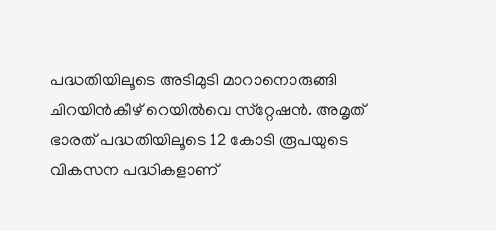പദ്ധതിയിലൂടെ അടിമുടി മാറാനൊരുങ്ങി ചിറയിന്‍കീഴ് റെയില്‍വെ സ്‌റ്റേഷന്‍. അമൃത് ഭാരത് പദ്ധതിയിലൂടെ 12 കോടി രൂപയുടെ വികസന പദ്ധികളാണ്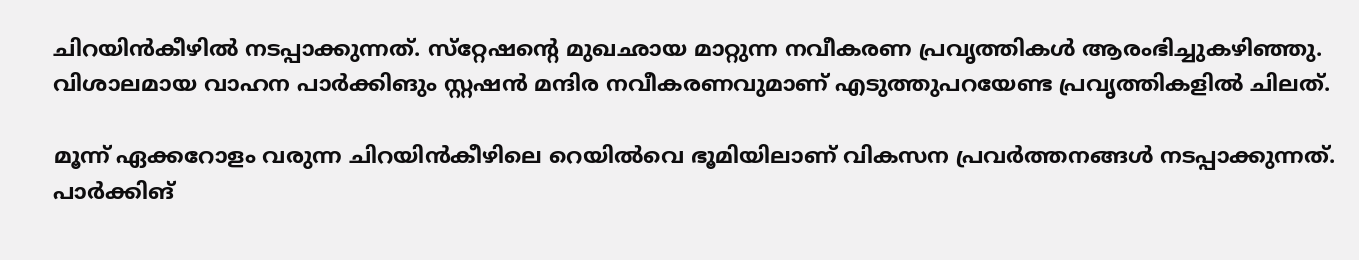ചിറയിന്‍കീഴില്‍ നടപ്പാക്കുന്നത്. സ്‌റ്റേഷന്റെ മുഖഛായ മാറ്റുന്ന നവീകരണ പ്രവൃത്തികള്‍ ആരംഭിച്ചുകഴിഞ്ഞു. വിശാലമായ വാഹന പാര്‍ക്കിങും സ്റ്റഷന്‍ മന്ദിര നവീകരണവുമാണ് എടുത്തുപറയേണ്ട പ്രവൃത്തികളില്‍ ചിലത്.

മൂന്ന് ഏക്കറോളം വരുന്ന ചിറയിന്‍കീഴിലെ റെയില്‍വെ ഭൂമിയിലാണ് വികസന പ്രവര്‍ത്തനങ്ങള്‍ നടപ്പാക്കുന്നത്. പാര്‍ക്കിങ്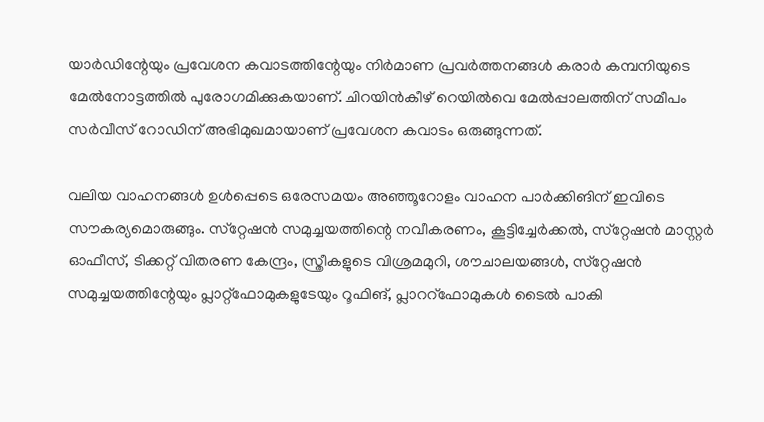യാര്‍ഡിന്റേയും പ്രവേശന കവാടത്തിന്റേയും നിര്‍മാണ പ്രവര്‍ത്തനങ്ങള്‍ കരാര്‍ കമ്പനിയുടെ മേല്‍നോട്ടത്തില്‍ പുരോഗമിക്കുകയാണ്. ചിറയിന്‍കീഴ് റെയില്‍വെ മേല്‍പ്പാലത്തിന് സമീപം സര്‍വീസ് റോഡിന് അഭിമുഖമായാണ് പ്രവേശന കവാടം ഒരുങ്ങുന്നത്.

വലിയ വാഹനങ്ങള്‍ ഉള്‍പ്പെടെ ഒരേസമയം അഞ്ഞൂറോളം വാഹന പാര്‍ക്കിങിന് ഇവിടെ സൗകര്യമൊരുങ്ങും. സ്‌റ്റേഷന്‍ സമുച്ചയത്തിന്റെ നവീകരണം, കൂട്ടിച്ചേര്‍ക്കല്‍, സ്‌റ്റേഷന്‍ മാസ്റ്റര്‍ ഓഫീസ്, ടിക്കറ്റ് വിതരണ കേന്ദ്രം, സ്ത്രീകളുടെ വിശ്രമമുറി, ശൗചാലയങ്ങള്‍, സ്‌റ്റേഷന്‍ സമുച്ചയത്തിന്റേയും പ്ലാറ്റ്‌ഫോമുകളുടേയും റൂഫിങ്, പ്ലാററ്‌ഫോമുകള്‍ ടൈല്‍ പാകി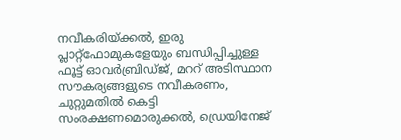നവീകരിയ്ക്കല്‍, ഇരു പ്ലാറ്റ്‌ഫോമുകളേയും ബന്ധിപ്പിച്ചുള്ള ഫൂട്ട് ഓവര്‍ബ്രിഡ്ജ്, മററ് അടിസ്ഥാന സൗകര്യങ്ങളുടെ നവീകരണം, ചുറ്റുമതില്‍ കെട്ടി സംരക്ഷണമൊരുക്കല്‍, ഡ്രെയിനേജ്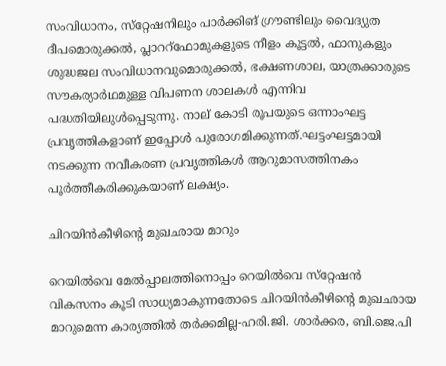സംവിധാനം, സ്‌റ്റേഷനിലും പാര്‍ക്കിങ് ഗ്രൗണ്ടിലും വൈദ്യുത ദീപമൊരുക്കല്‍, പ്ലാററ്‌ഫോമുകളുടെ നീളം കൂട്ടല്‍, ഫാനുകളും ശുദ്ധജല സംവിധാനവുമൊരുക്കല്‍, ഭക്ഷണശാല, യാത്രക്കാരുടെ സൗകര്യാര്‍ഥമുള്ള വിപണന ശാലകള്‍ എന്നിവ പദ്ധതിയിലുള്‍പ്പെടുന്നു. നാല് കോടി രൂപയുടെ ഒന്നാംഘട്ട പ്രവൃത്തികളാണ് ഇപ്പോള്‍ പുരോഗമിക്കുന്നത്.ഘട്ടംഘട്ടമായി നടക്കുന്ന നവീകരണ പ്രവൃത്തികള്‍ ആറുമാസത്തിനകം പൂര്‍ത്തീകരിക്കുകയാണ് ലക്ഷ്യം.

ചിറയിന്‍കീഴിന്റെ മുഖഛായ മാറും

റെയില്‍വെ മേല്‍പ്പാലത്തിനൊപ്പം റെയില്‍വെ സ്‌റ്റേഷന്‍ വികസനം കൂടി സാധ്യമാകുന്നതോടെ ചിറയിന്‍കീഴിന്റെ മുഖഛായ മാറുമെന്ന കാര്യത്തില്‍ തര്‍ക്കമില്ല-ഹരി.ജി. ശാര്‍ക്കര, ബി.ജെ.പി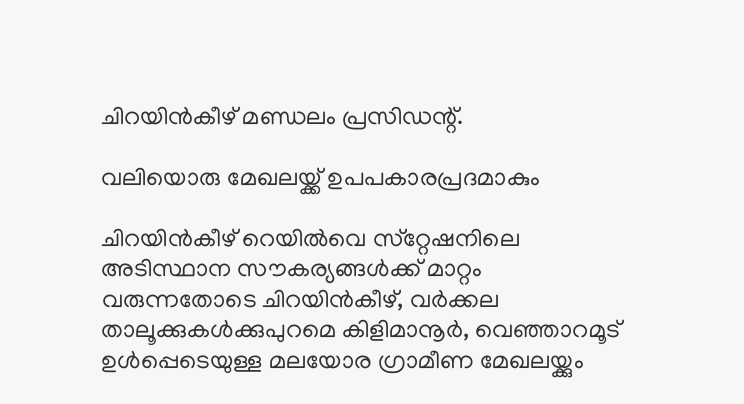ചിറയിന്‍കീഴ് മണ്ഡലം പ്രസിഡന്റ്.

വലിയൊരു മേഖലയ്ക്ക് ഉപപകാരപ്രദമാകും

ചിറയിന്‍കീഴ് റെയില്‍വെ സ്‌റ്റേഷനിലെ അടിസ്ഥാന സൗകര്യങ്ങള്‍ക്ക് മാറ്റം വരുന്നതോടെ ചിറയിന്‍കീഴ്, വര്‍ക്കല താലൂക്കുകള്‍ക്കുപുറമെ കിളിമാനൂര്‍, വെഞ്ഞാറമൂട് ഉള്‍പ്പെടെയുള്ള മലയോര ഗ്രാമീണ മേഖലയ്ക്കും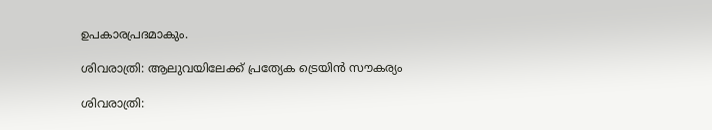ഉപകാരപ്രദമാകും.

ശിവരാത്രി: ആലുവയിലേക്ക് പ്രത്യേക ട്രെയിന്‍ സൗകര്യം

ശിവരാത്രി: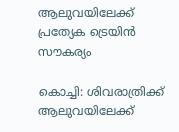ആലുവയിലേക്ക് പ്രത്യേക ട്രെയിന്‍ സൗകര്യം

കൊച്ചി: ശിവരാത്രിക്ക് ആലുവയിലേക്ക്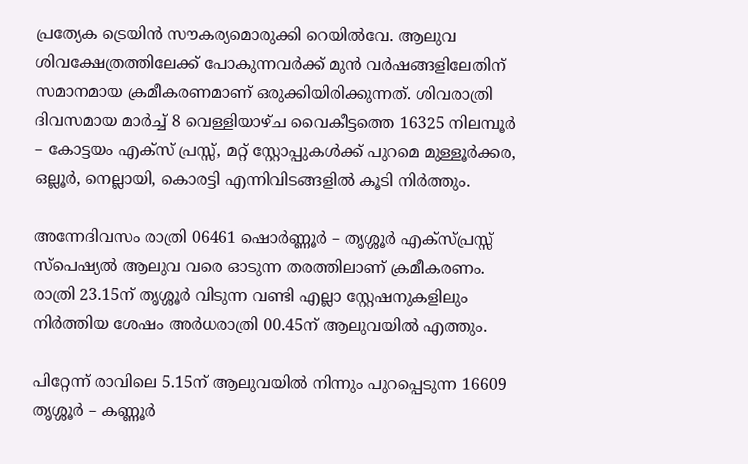പ്രത്യേക ട്രെയിന്‍ സൗകര്യമൊരുക്കി റെയില്‍വേ. ആലുവ ശിവക്ഷേത്രത്തിലേക്ക് പോകുന്നവര്‍ക്ക് മുന്‍ വര്‍ഷങ്ങളിലേതിന് സമാനമായ ക്രമീകരണമാണ് ഒരുക്കിയിരിക്കുന്നത്. ശിവരാത്രി ദിവസമായ മാര്‍ച്ച് 8 വെള്ളിയാഴ്ച വൈകീട്ടത്തെ 16325 നിലമ്പൂര്‍ – കോട്ടയം എക്‌സ് പ്രസ്സ്, മറ്റ് സ്റ്റോപ്പുകള്‍ക്ക് പുറമെ മുള്ളൂര്‍ക്കര, ഒല്ലൂര്‍, നെല്ലായി, കൊരട്ടി എന്നിവിടങ്ങളില്‍ കൂടി നിര്‍ത്തും.

അന്നേദിവസം രാത്രി 06461 ഷൊര്‍ണ്ണൂര്‍ – തൃശ്ശൂര്‍ എക്‌സ്പ്രസ്സ് സ്‌പെഷ്യല്‍ ആലുവ വരെ ഓടുന്ന തരത്തിലാണ് ക്രമീകരണം. രാത്രി 23.15ന് തൃശ്ശൂര്‍ വിടുന്ന വണ്ടി എല്ലാ സ്റ്റേഷനുകളിലും നിര്‍ത്തിയ ശേഷം അര്‍ധരാത്രി 00.45ന് ആലുവയില്‍ എത്തും.

പിറ്റേന്ന് രാവിലെ 5.15ന് ആലുവയില്‍ നിന്നും പുറപ്പെടുന്ന 16609 തൃശ്ശൂര്‍ – കണ്ണൂര്‍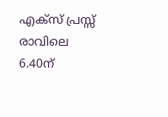എക്‌സ് പ്രസ്സ് രാവിലെ 6.40ന്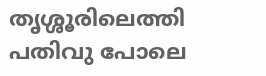തൃശ്ശൂരിലെത്തി പതിവു പോലെ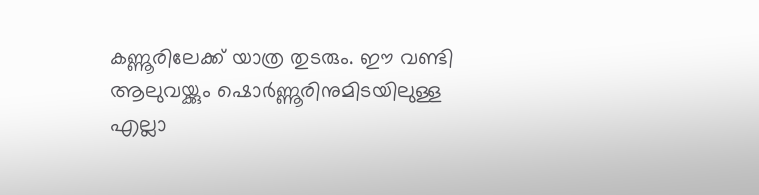കണ്ണൂരിലേക്ക് യാത്ര തുടരും. ഈ വണ്ടി ആലുവയ്ക്കും ഷൊര്‍ണ്ണൂരിനുമിടയിലുള്ള എല്ലാ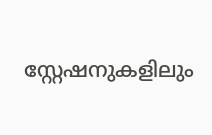സ്റ്റേഷനുകളിലും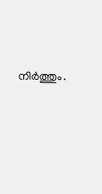നിര്‍ത്തും.